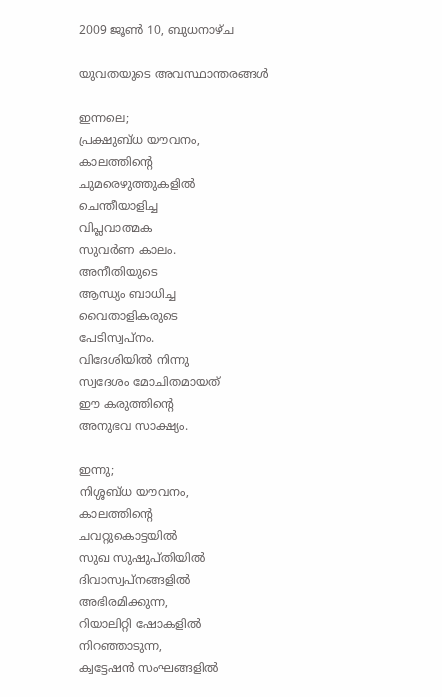2009 ജൂൺ 10, ബുധനാഴ്‌ച

യുവതയുടെ അവസ്ഥാന്തരങ്ങള്‍

ഇന്നലെ;
പ്രക്ഷുബ്ധ യൗവനം,
കാലത്തിന്‍റെ
ചുമരെഴുത്തുകളില്‍
ചെന്തീയാളിച്ച
വിപ്ലവാത്മക
സുവര്‍ണ കാലം.
അനീതിയുടെ
ആന്ധ്യം ബാധിച്ച
വൈതാളികരുടെ
പേടിസ്വപ്നം.
വിദേശിയില്‍ നിന്നു
സ്വദേശം മോചിതമായത്
ഈ കരുത്തിന്‍റെ
അനുഭവ സാക്ഷ്യം.

ഇന്നു;
നിശ്ശബ്ധ യൗവനം,
കാലത്തിന്റെ
ചവറ്റുകൊട്ടയില്‍
സുഖ സുഷുപ്തിയില്‍
ദിവാസ്വപ്നങ്ങളില്‍
അഭിരമിക്കുന്ന,
റിയാലിറ്റി ഷോകളില്‍
നിറഞ്ഞാടുന്ന,
ക്വട്ടേഷന്‍ സംഘങ്ങളില്‍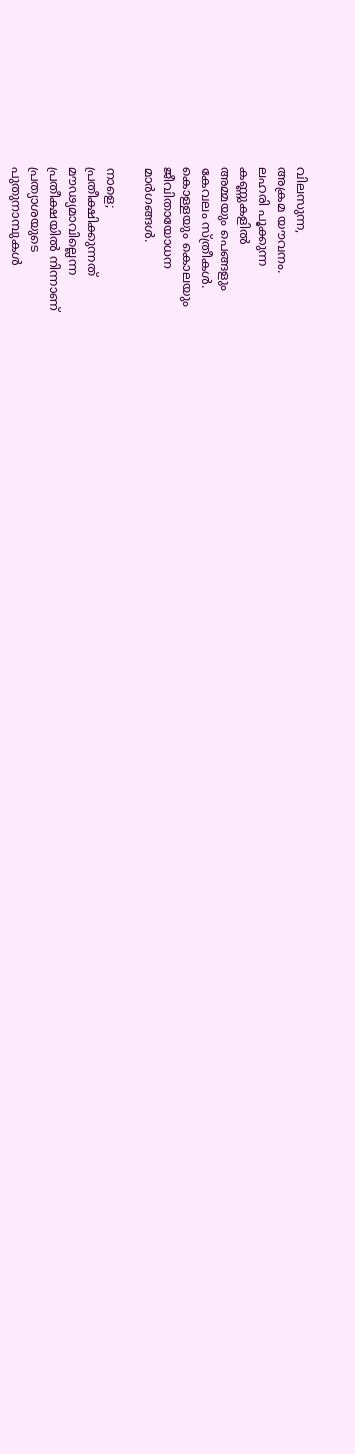വിലസുന്ന,
അക്രമ യൗവനം.
ലഹരി പൂക്കുന്ന
കണ്ണുകളില്‍
അമ്മയും പെങ്ങളും
കേവലം സ്ത്രീകള്‍.
കൊള്ളയും കൊലയും
ജീവിതായോധന
മാര്‍ഗങ്ങള്‍.

നാളെ;
പ്രതീക്ഷിക്കുന്നത്
മൗഢ്യമാവില്ലെന്ന
പ്രതീക്ഷയില്‍ നിന്നാണ്
പ്രത്യാശയുടെ
പുതുനാമ്പുകള്‍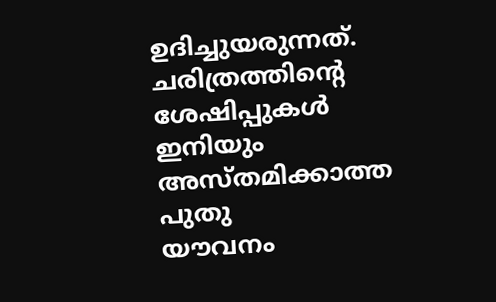ഉദിച്ചുയരുന്നത്.
ചരിത്രത്തിന്റെ
ശേഷിപ്പുകള്‍
ഇനിയും
അസ്തമിക്കാത്ത
പുതു
യൗവനം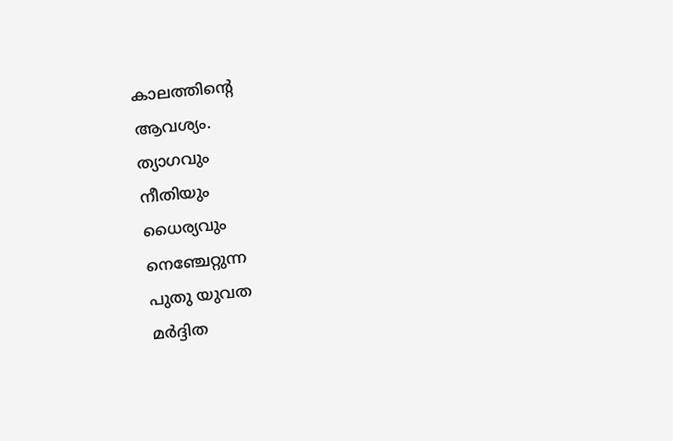കാലത്തിന്റെ
ആവശ്യം.
ത്യാഗവും
നീതിയും
ധൈര്യവും
നെഞ്ചേറ്റുന്ന
പുതു യുവത
മര്‍ദ്ദിത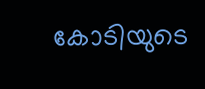കോടിയുടെ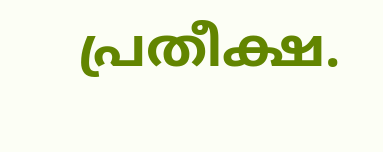പ്രതീക്ഷ.